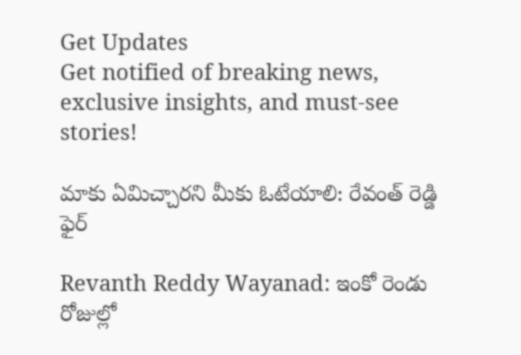Get Updates
Get notified of breaking news, exclusive insights, and must-see stories!

మాకు ఏమిచ్చారని మీకు ఓటేయాలి: రేవంత్ రెడ్డి ఫైర్

Revanth Reddy Wayanad: ఇంకో రెండు రోజుల్లో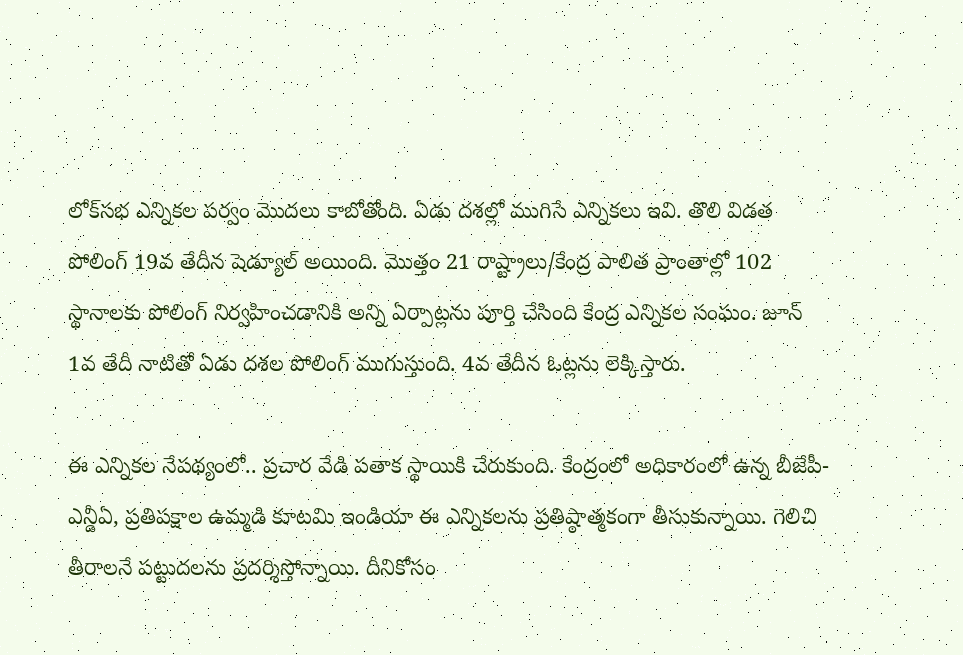లోక్‌సభ ఎన్నికల పర్వం మొదలు కాబోతోంది. ఏడు దశల్లో ముగిసే ఎన్నికలు ఇవి. తొలి విడత పోలింగ్ 19వ తేదీన షెడ్యూల్ అయింది. మొత్తం 21 రాష్ట్రాలు/కేంద్ర పాలిత ప్రాంతాల్లో 102 స్థానాలకు పోలింగ్ నిర్వహించడానికి అన్ని ఏర్పాట్లను పూర్తి చేసింది కేంద్ర ఎన్నికల సంఘం. జూన్ 1వ తేదీ నాటితో ఏడు దశల పోలింగ్ ముగుస్తుంది. 4వ తేదీన ఓట్లను లెక్కిస్తారు.

ఈ ఎన్నికల నేపథ్యంలో.. ప్రచార వేడి పతాక స్థాయికి చేరుకుంది. కేంద్రంలో అధికారంలో ఉన్న బీజేపీ- ఎన్డీఏ, ప్రతిపక్షాల ఉమ్మడి కూటమి ఇండియా ఈ ఎన్నికలను ప్రతిష్ఠాత్మకంగా తీసుకున్నాయి. గెలిచి తీరాలనే పట్టుదలను ప్రదర్శిస్తోన్నాయి. దీనికోసం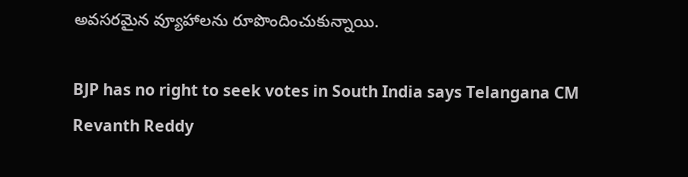అవసరమైన వ్యూహాలను రూపొందించుకున్నాయి.

BJP has no right to seek votes in South India says Telangana CM Revanth Reddy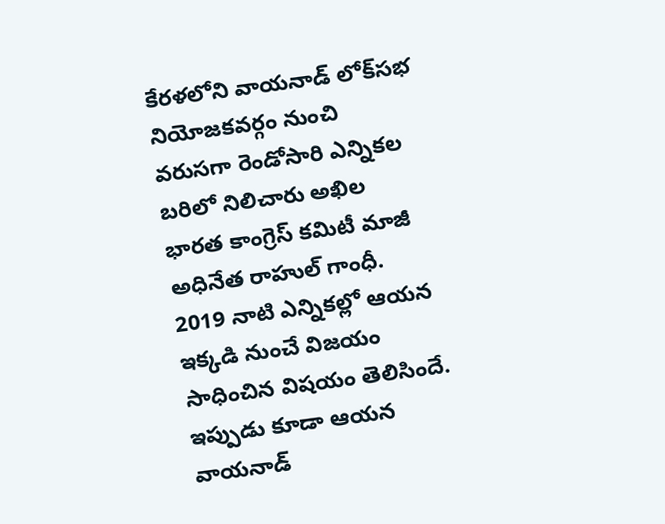కేరళలోని వాయనాడ్ లోక్‌సభ నియోజకవర్గం నుంచి వరుసగా రెండోసారి ఎన్నికల బరిలో నిలిచారు అఖిల భారత కాంగ్రెస్ కమిటీ మాజీ అధినేత రాహుల్ గాంధీ. 2019 నాటి ఎన్నికల్లో ఆయన ఇక్కడి నుంచే విజయం సాధించిన విషయం తెలిసిందే. ఇప్పుడు కూడా ఆయన వాయనాడ్‌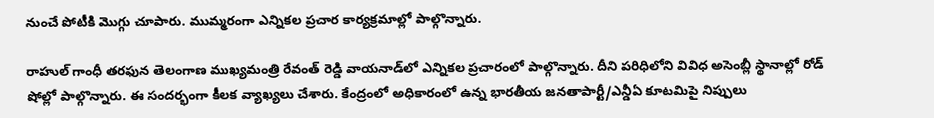నుంచే పోటీకి మొగ్గు చూపారు. ముమ్మరంగా ఎన్నికల ప్రచార కార్యక్రమాల్లో పాల్గొన్నారు.

రాహుల్ గాంధీ తరఫున తెలంగాణ ముఖ్యమంత్రి రేవంత్ రెడ్డి వాయనాడ్‌లో ఎన్నికల ప్రచారంలో పాల్గొన్నారు. దీని పరిధిలోని వివిధ అసెంబ్లీ స్థానాల్లో రోడ్ షోల్లో పాల్గొన్నారు. ఈ సందర్భంగా కీలక వ్యాఖ్యలు చేశారు. కేంద్రంలో అధికారంలో ఉన్న భారతీయ జనతాపార్టీ/ఎన్డీఏ కూటమిపై నిప్పులు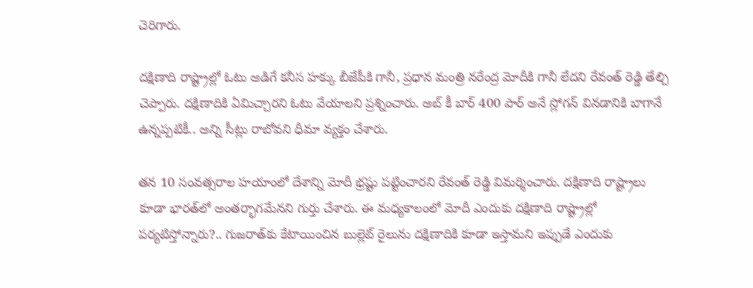చెరిగారు.

దక్షిణాది రాష్ట్రాల్లో ఓటు అడిగే కనీస హక్కు బీజేపీకి గానీ, ప్రధాన మంత్రి నరేంద్ర మోదీకి గానీ లేదని రేవంత్ రెడ్డి తేల్చి చెప్పారు. దక్షిణాదికి ఏమిచ్చారని ఓటు వేయాలని ప్రశ్నించారు. అబ్ కీ బార్ 400 పార్ అనే స్లోగన్ వినడానికి బాగానే ఉన్నప్పటికీ.. అన్ని సీట్లు రాబోవని ధీమా వ్యక్తం చేశారు.

తన 10 సంవత్సరాల హయాంలో దేశాన్ని మోదీ భ్రష్టు పట్టించారని రేవంత్ రెడ్డి విమర్శించారు. దక్షిణాది రాష్ట్రాలు కూడా భారత్‌లో అంతర్భాగమేనని గుర్తు చేశారు. ఈ మధ్యకాలంలో మోదీ ఎందుకు దక్షిణాది రాష్ట్రాల్లో పర్యటిస్తోన్నారు?.. గుజరాత్‌కు కేటాయించిన బుల్లెట్ రైలును దక్షిణాదికి కూడా ఇస్తామని ఇప్పుడే ఎందుకు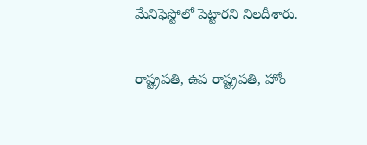మేనిఫెస్టోలో పెట్టారని నిలదీశారు.

రాష్ట్రపతి, ఉప రాష్ట్రపతి, హోం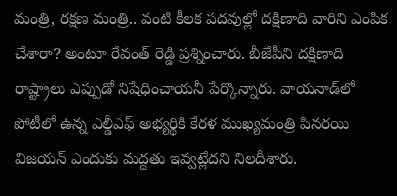మంత్రి, రక్షణ మంత్రి.. వంటి కీలక పదవుల్లో దక్షిణాది వారిని ఎంపిక చేశారా? అంటూ రేవంత్ రెడ్డి ప్రశ్నించారు. బీజేపీని దక్షిణాది రాష్ట్రాలు ఎప్పుడో నిషేధించాయనీ పేర్కొన్నారు. వాయనాడ్‌లో పోటీలో ఉన్న ఎల్డీఎఫ్ అభ్యర్థికి కేరళ ముఖ్యమంత్రి పినరయి విజయన్ ఎందుకు మద్దతు ఇవ్వట్లేదని నిలదీశారు.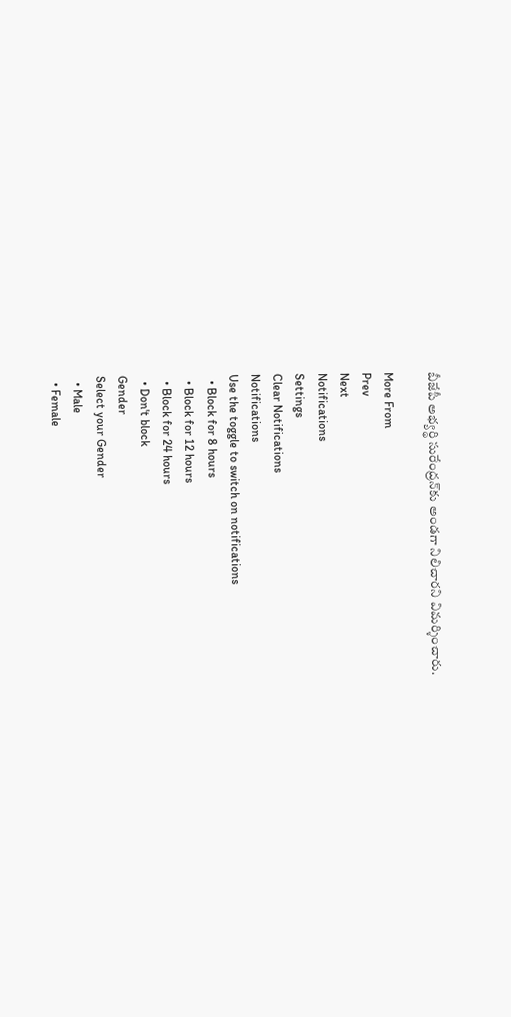బీజేపీ అభ్యర్థి సురేంద్రన్‌కు అండగా నిలిచారని విమర్శించారు.

More From
Prev
Next
Notifications
Settings
Clear Notifications
Notifications
Use the toggle to switch on notifications
  • Block for 8 hours
  • Block for 12 hours
  • Block for 24 hours
  • Don't block
Gender
Select your Gender
  • Male
  • Female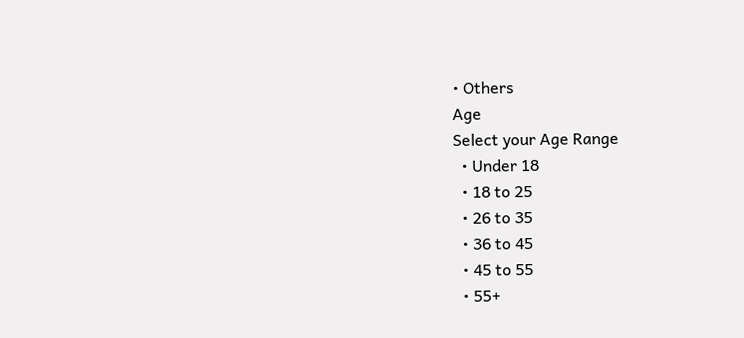• Others
Age
Select your Age Range
  • Under 18
  • 18 to 25
  • 26 to 35
  • 36 to 45
  • 45 to 55
  • 55+